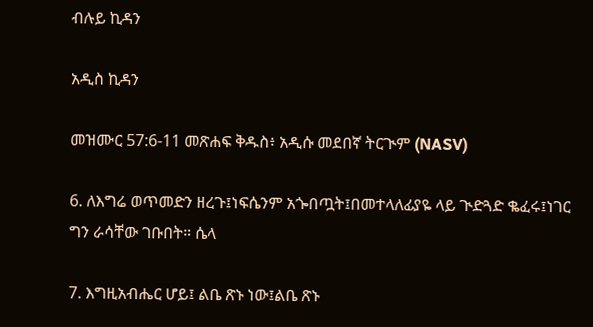ብሉይ ኪዳን

አዲስ ኪዳን

መዝሙር 57:6-11 መጽሐፍ ቅዱስ፥ አዲሱ መደበኛ ትርጒም (NASV)

6. ለእግሬ ወጥመድን ዘረጉ፤ነፍሴንም አጐበጧት፤በመተላለፊያዬ ላይ ጒድጓድ ቈፈሩ፤ነገር ግን ራሳቸው ገቡበት። ሴላ

7. እግዚአብሔር ሆይ፤ ልቤ ጽኑ ነው፤ልቤ ጽኑ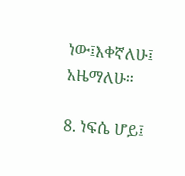ነው፤እቀኛለሁ፤ አዜማለሁ።

8. ነፍሴ ሆይ፤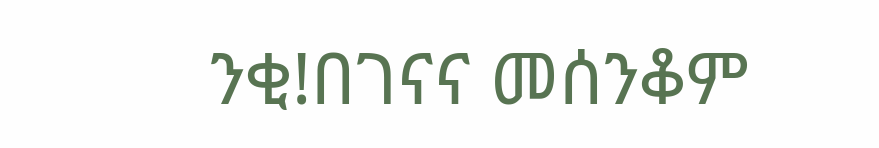ንቂ!በገናና መሰንቆም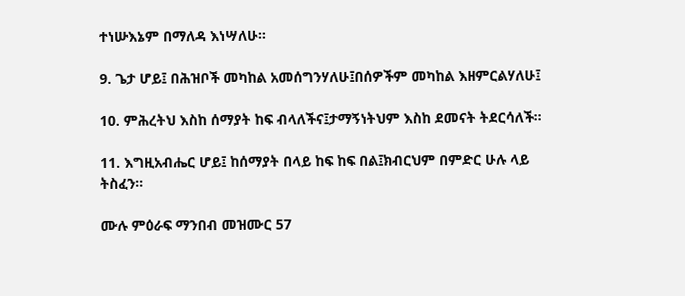ተነሡእኔም በማለዳ እነሣለሁ።

9. ጌታ ሆይ፤ በሕዝቦች መካከል አመሰግንሃለሁ፤በሰዎችም መካከል እዘምርልሃለሁ፤

10. ምሕረትህ እስከ ሰማያት ከፍ ብላለችና፤ታማኝነትህም እስከ ደመናት ትደርሳለች።

11. እግዚአብሔር ሆይ፤ ከሰማያት በላይ ከፍ ከፍ በል፤ክብርህም በምድር ሁሉ ላይ ትስፈን።

ሙሉ ምዕራፍ ማንበብ መዝሙር 57